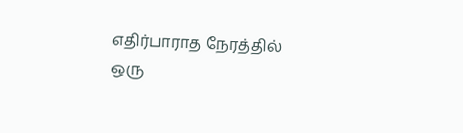எதிர்பாராத நேரத்தில்
ஒரு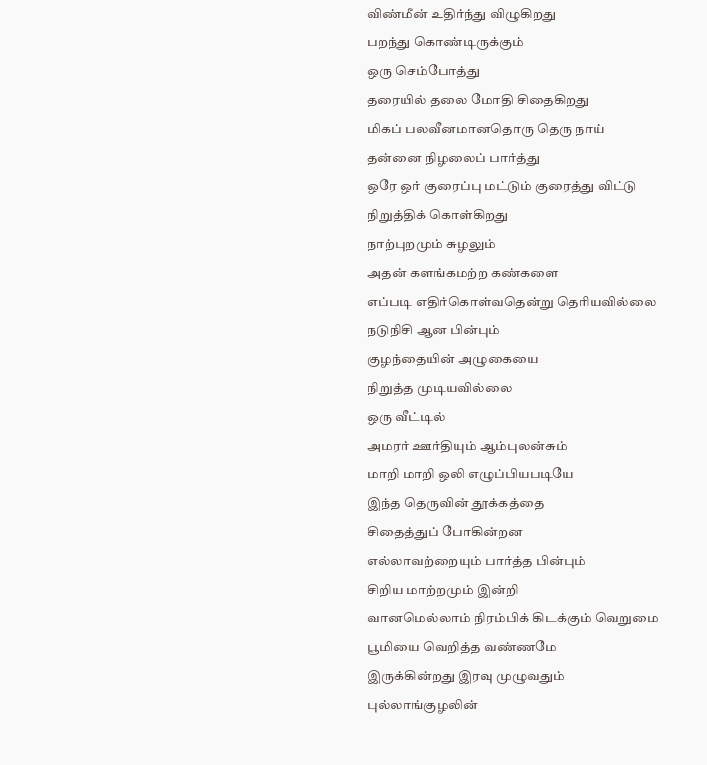விண்மீன் உதிர்ந்து விழுகிறது
பறந்து கொண்டிருக்கும்
ஒரு செம்போத்து
தரையில் தலை மோதி சிதைகிறது
மிகப் பலவீனமானதொரு தெரு நாய்
தன்னை நிழலைப் பார்த்து
ஒரே ஒர் குரைப்பு மட்டும் குரைத்து விட்டு
நிறுத்திக் கொள்கிறது
நாற்புறமும் சுழலும்
அதன் களங்கமற்ற கண்களை
எப்படி எதிர்கொள்வதென்று தெரியவில்லை
நடுநிசி ஆன பின்பும்
குழந்தையின் அழுகையை
நிறுத்த முடியவில்லை
ஒரு வீட்டில்
அமரர் ஊர்தியும் ஆம்புலன்சும்
மாறி மாறி ஒலி எழுப்பியபடியே
இந்த தெருவின் தூக்கத்தை
சிதைத்துப் போகின்றன
எல்லாவற்றையும் பார்த்த பின்பும்
சிறிய மாற்றமும் இன்றி
வானமெல்லாம் நிரம்பிக் கிடக்கும் வெறுமை
பூமியை வெறித்த வண்ணமே
இருக்கின்றது இரவு முழுவதும்
புல்லாங்குழலின்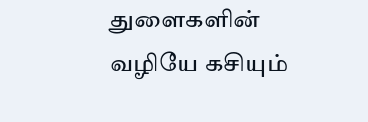துளைகளின் வழியே கசியும்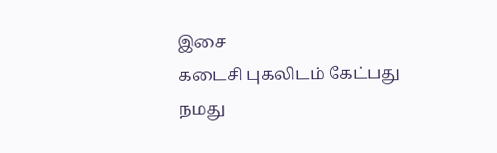இசை
கடைசி புகலிடம் கேட்பது
நமது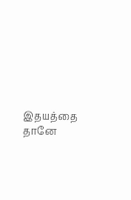இதயத்தை தானே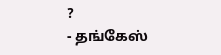?
- தங்கேஸ்